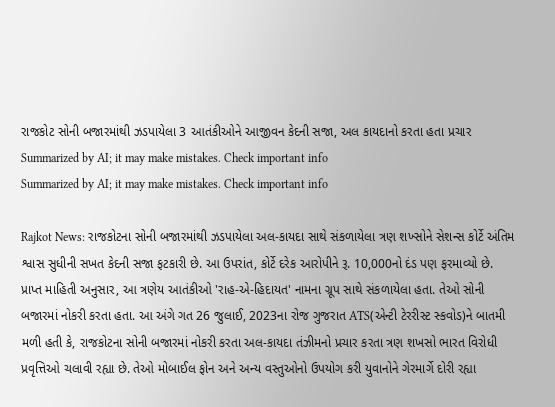રાજકોટ સોની બજારમાંથી ઝડપાયેલા 3 આતંકીઓને આજીવન કેદની સજા, અલ કાયદાનો કરતા હતા પ્રચાર
Summarized by AI; it may make mistakes. Check important info
Summarized by AI; it may make mistakes. Check important info

Rajkot News: રાજકોટના સોની બજારમાંથી ઝડપાયેલા અલ-કાયદા સાથે સંકળાયેલા ત્રણ શખ્સોને સેશન્સ કોર્ટે અંતિમ શ્વાસ સુધીની સખત કેદની સજા ફટકારી છે. આ ઉપરાંત, કોર્ટે દરેક આરોપીને રૂ. 10,000નો દંડ પણ ફરમાવ્યો છે.
પ્રાપ્ત માહિતી અનુસાર, આ ત્રણેય આતંકીઓ 'રાહ-એ-હિદાયત' નામના ગ્રૂપ સાથે સંકળાયેલા હતા. તેઓ સોની બજારમાં નોકરી કરતા હતા. આ અંગે ગત 26 જુલાઈ, 2023ના રોજ ગુજરાત ATS(એન્ટી ટેરરીસ્ટ સ્કવોડ)ને બાતમી મળી હતી કે, રાજકોટના સોની બજારમાં નોકરી કરતા અલ-કાયદા તંઝીમનો પ્રચાર કરતા ત્રણ શખસો ભારત વિરોધી પ્રવૃત્તિઓ ચલાવી રહ્યા છે. તેઓ મોબાઈલ ફોન અને અન્ય વસ્તુઓનો ઉપયોગ કરી યુવાનોને ગેરમાર્ગે દોરી રહ્યા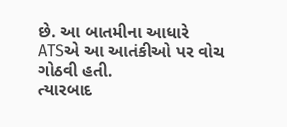છે. આ બાતમીના આધારે ATSએ આ આતંકીઓ પર વોચ ગોઠવી હતી.
ત્યારબાદ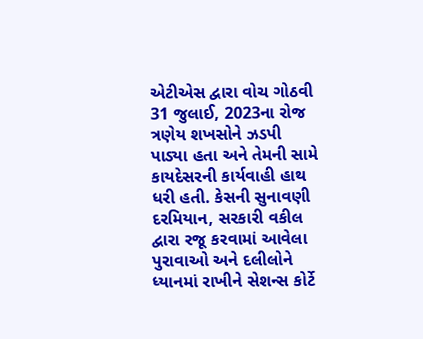એટીએસ દ્વારા વોચ ગોઠવી 31 જુલાઈ, 2023ના રોજ ત્રણેય શખસોને ઝડપી પાડ્યા હતા અને તેમની સામે કાયદેસરની કાર્યવાહી હાથ ધરી હતી. કેસની સુનાવણી દરમિયાન, સરકારી વકીલ દ્વારા રજૂ કરવામાં આવેલા પુરાવાઓ અને દલીલોને ધ્યાનમાં રાખીને સેશન્સ કોર્ટે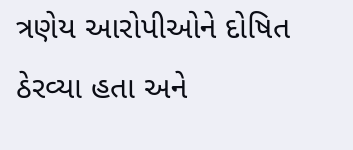ત્રણેય આરોપીઓને દોષિત ઠેરવ્યા હતા અને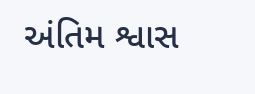અંતિમ શ્વાસ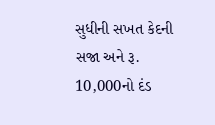સુધીની સખત કેદની સજા અને રૂ. 10,000નો દંડ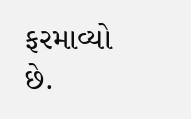ફરમાવ્યો છે.